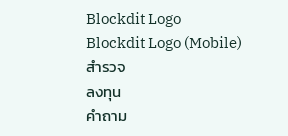Blockdit Logo
Blockdit Logo (Mobile)
สำรวจ
ลงทุน
คำถาม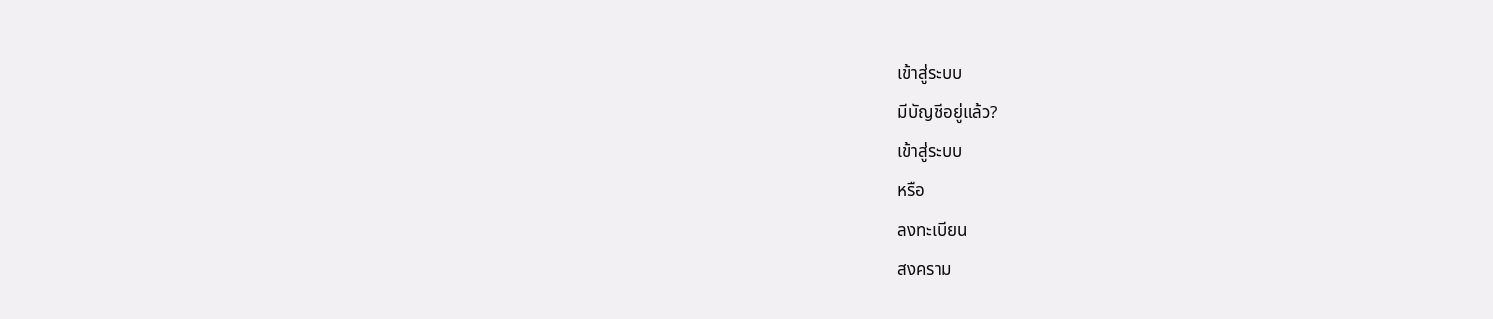เข้าสู่ระบบ
มีบัญชีอยู่แล้ว?
เข้าสู่ระบบ
หรือ
ลงทะเบียน
สงคราม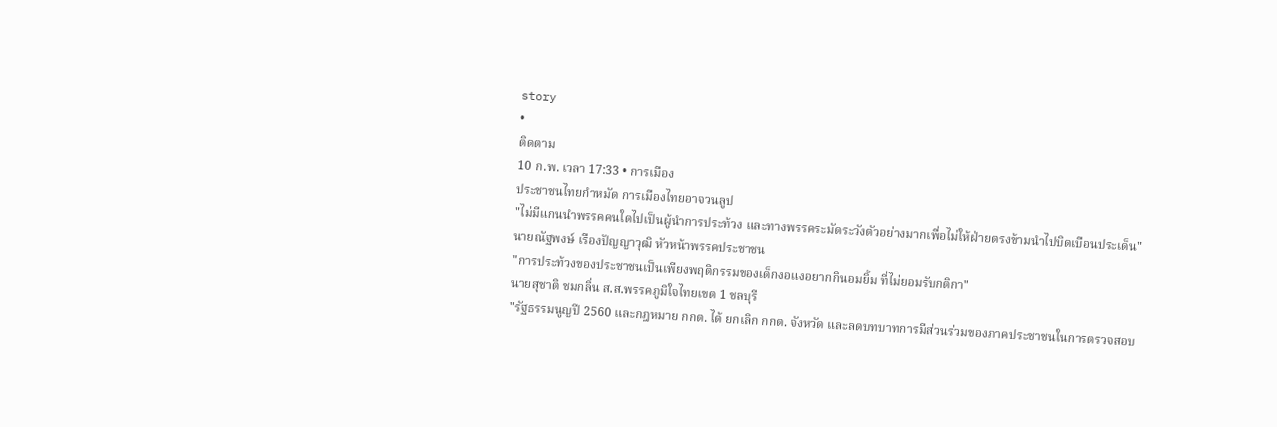story
•
ติดตาม
10 ก.พ. เวลา 17:33 • การเมือง
ประชาชนไทยกำหมัด การเมืองไทยอาจวนลูป
"ไม่มีแกนนำพรรคคนใดไปเป็นผู้นำการประท้วง และทางพรรคระมัดระวังตัวอย่างมากเพื่อไม่ให้ฝ่ายตรงข้ามนำไปบิดเบือนประเด็น"
นายณัฐพงษ์ เรืองปัญญาวุฒิ หัวหน้าพรรคประชาชน
"การประท้วงของประชาชนเป็นเพียงพฤติกรรมของเด็กงอแงอยากกินอมยิ้ม ที่ไม่ยอมรับกติกา"
นายสุชาติ ชมกลิ่น ส.ส.พรรคภูมิใจไทยเขต 1 ชลบุรี
"รัฐธรรมนูญปี 2560 และกฎหมาย กกต. ได้ ยกเลิก กกต. จังหวัด และลดบทบาทการมีส่วนร่วมของภาคประชาชนในการตรวจสอบ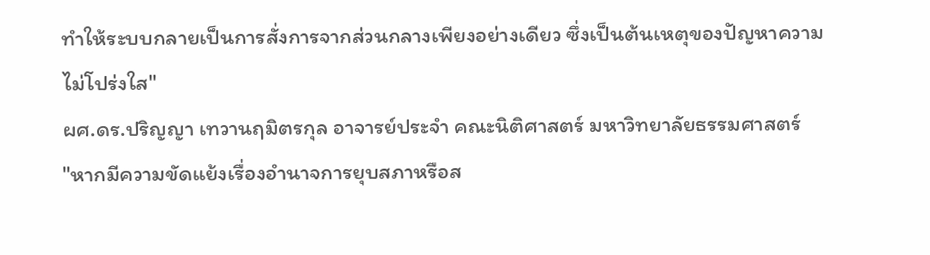ทำให้ระบบกลายเป็นการสั่งการจากส่วนกลางเพียงอย่างเดียว ซึ่งเป็นต้นเหตุของปัญหาความไม่โปร่งใส"
ผศ.ดร.ปริญญา เทวานฤมิตรกุล อาจารย์ประจำ คณะนิติศาสตร์ มหาวิทยาลัยธรรมศาสตร์
"หากมีความขัดแย้งเรื่องอำนาจการยุบสภาหรือส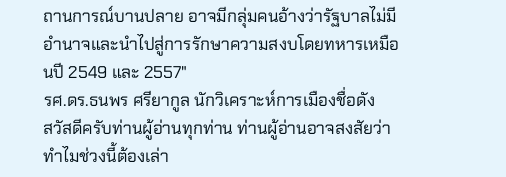ถานการณ์บานปลาย อาจมีกลุ่มคนอ้างว่ารัฐบาลไม่มีอำนาจและนำไปสู่การรักษาความสงบโดยทหารเหมือนปี 2549 และ 2557"
รศ.ดร.ธนพร ศรียากูล นักวิเคราะห์การเมืองชื่อดัง
สวัสดีครับท่านผู้อ่านทุกท่าน ท่านผู้อ่านอาจสงสัยว่าทำไมช่วงนี้ต้องเล่า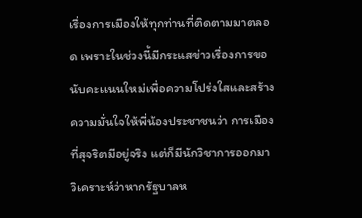เรื่องการเมืองให้ทุกท่านที่ติดตามมาตลอด เพราะในช่วงนี้มีกระแสข่าวเรื่องการขอนับคะเเนนใหม่เพื่อความโปร่งใสและสร้างความมั่นใจให้พี่น้องประชาชนว่า การเมืองที่สุจริตมีอยู่จริง แต่ก็มีนักวิชาการออกมาวิเคราะห์ว่าหากรัฐบาลห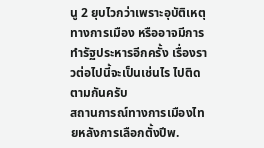นู 2 ยุบไวกว่าเพราะอุบัติเหตุทางการเมือง หรืออาจมีการทำรัฐประหารอีกครั้ง เรื่องราวต่อไปนี้จะเป็นเช่นไร ไปติดตามกันครับ
สถานการณ์ทางการเมืองไทยหลังการเลือกตั้งปีพ.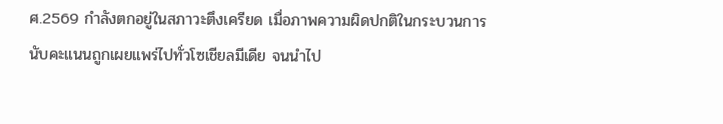ศ.2569 กำลังตกอยู่ในสภาวะตึงเครียด เมื่อภาพความผิดปกติในกระบวนการนับคะแนนถูกเผยแพร่ไปทั่วโซเชียลมีเดีย จนนำไป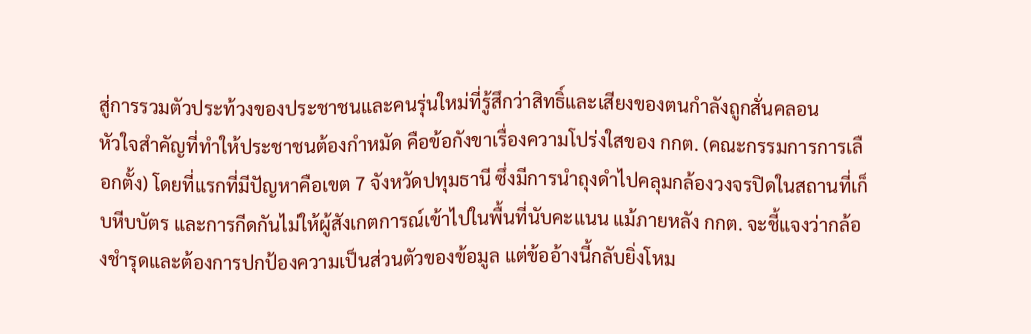สู่การรวมตัวประท้วงของประชาชนและคนรุ่นใหม่ที่รู้สึกว่าสิทธิ์และเสียงของตนกำลังถูกสั่นคลอน
หัวใจสำคัญที่ทำให้ประชาชนต้องกำหมัด คือข้อกังขาเรื่องความโปร่งใสของ กกต. (คณะกรรมการการเลือกตั้ง) โดยที่แรกที่มีปัญหาคือเขต 7 จังหวัดปทุมธานี ซึ่งมีการนำถุงดำไปคลุมกล้องวงจรปิดในสถานที่เก็บหีบบัตร และการกีดกันไม่ให้ผู้สังเกตการณ์เข้าไปในพื้นที่นับคะแนน แม้ภายหลัง กกต. จะชี้แจงว่ากล้องชำรุดและต้องการปกป้องความเป็นส่วนตัวของข้อมูล แต่ข้ออ้างนี้กลับยิ่งโหม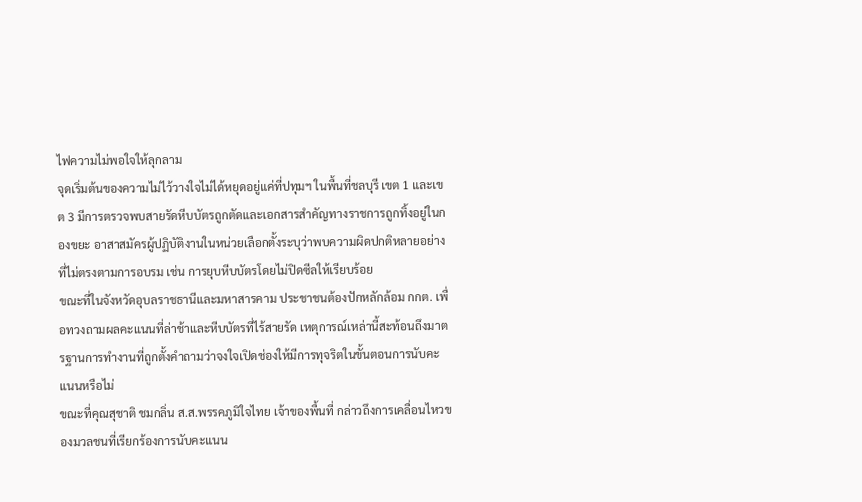ไฟความไม่พอใจให้ลุกลาม
จุดเริ่มต้นของความไม่ไว้วางใจไม่ได้หยุดอยู่แค่ที่ปทุมฯ ในพื้นที่ชลบุรี เขต 1 และเขต 3 มีการตรวจพบสายรัดหีบบัตรถูกตัดและเอกสารสำคัญทางราชการถูกทิ้งอยู่ในกองขยะ อาสาสมัครผู้ปฏิบัติงานในหน่วยเลือกตั้งระบุว่าพบความผิดปกติหลายอย่างที่ไม่ตรงตามการอบรม เช่น การยุบหีบบัตรโดยไม่ปิดซีลให้เรียบร้อย
ขณะที่ในจังหวัดอุบลราชธานีและมหาสารคาม ประชาชนต้องปักหลักล้อม กกต. เพื่อทวงถามผลคะแนนที่ล่าช้าและหีบบัตรที่ไร้สายรัด เหตุการณ์เหล่านี้สะท้อนถึงมาตรฐานการทำงานที่ถูกตั้งคำถามว่าจงใจเปิดช่องให้มีการทุจริตในขั้นตอนการนับคะแนนหรือไม่
ขณะที่คุณสุชาติ ชมกลิ่น ส.ส.พรรคภูมิใจไทย เจ้าของพื้นที่ กล่าวถึงการเคลื่อนไหวของมวลชนที่เรียกร้องการนับคะแนน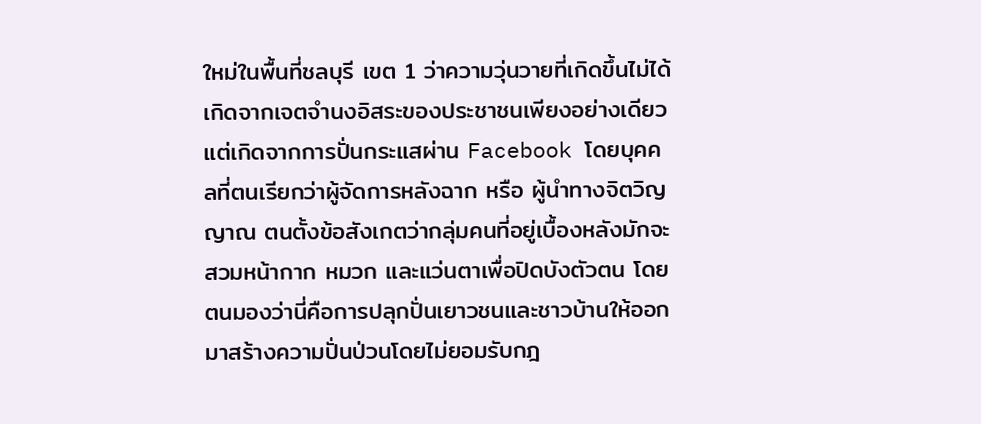ใหม่ในพื้นที่ชลบุรี เขต 1 ว่าความวุ่นวายที่เกิดขึ้นไม่ได้เกิดจากเจตจำนงอิสระของประชาชนเพียงอย่างเดียว แต่เกิดจากการปั่นกระแสผ่าน Facebook โดยบุคคลที่ตนเรียกว่าผู้จัดการหลังฉาก หรือ ผู้นำทางจิตวิญญาณ ตนตั้งข้อสังเกตว่ากลุ่มคนที่อยู่เบื้องหลังมักจะสวมหน้ากาก หมวก และแว่นตาเพื่อปิดบังตัวตน โดยตนมองว่านี่คือการปลุกปั่นเยาวชนและชาวบ้านให้ออกมาสร้างความปั่นป่วนโดยไม่ยอมรับกฎ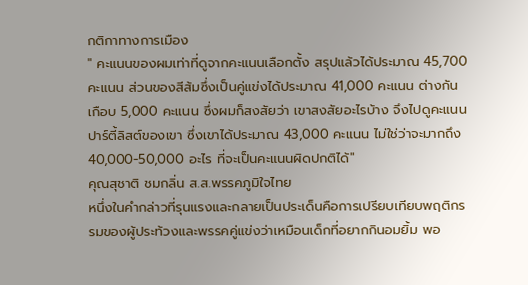กติกาทางการเมือง
" คะแนนของผมเท่าที่ดูจากคะแนนเลือกตั้ง สรุปแล้วได้ประมาณ 45,700 คะแนน ส่วนของสีส้มซึ่งเป็นคู่แข่งได้ประมาณ 41,000 คะแนน ต่างกันเกือบ 5,000 คะแนน ซึ่งผมก็สงสัยว่า เขาสงสัยอะไรบ้าง จึงไปดูคะแนนปาร์ตี้ลิสต์ของเขา ซึ่งเขาได้ประมาณ 43,000 คะแนน ไม่ใช่ว่าจะมากถึง 40,000-50,000 อะไร ที่จะเป็นคะแนนผิดปกติได้"
คุณสุชาติ ชมกลิ่น ส.ส.พรรคภูมิใจไทย
หนึ่งในคำกล่าวที่รุนแรงและกลายเป็นประเด็นคือการเปรียบเทียบพฤติกรรมของผู้ประท้วงและพรรคคู่แข่งว่าเหมือนเด็กที่อยากกินอมยิ้ม พอ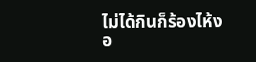ไม่ได้กินก็ร้องไห้งอ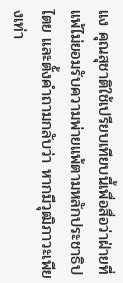แง คุณสุชาติใช้เปรียบเทียบนี้เพื่อสื่อว่าฝ่ายที่แพ้ไม่ยอมรับความพ่ายแพ้ตามหลักประชาธิปไตย และตั้งคำถามกลับว่า หากมีวุฒิภาวะเพียงเท่า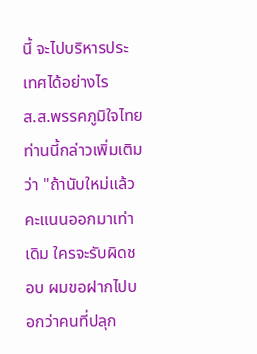นี้ จะไปบริหารประเทศได้อย่างไร
ส.ส.พรรคภูมิใจไทยท่านนี้กล่าวเพิ่มเติมว่า "ถ้านับใหม่แล้วคะแนนออกมาเท่าเดิม ใครจะรับผิดชอบ ผมขอฝากไปบอกว่าคนที่ปลุก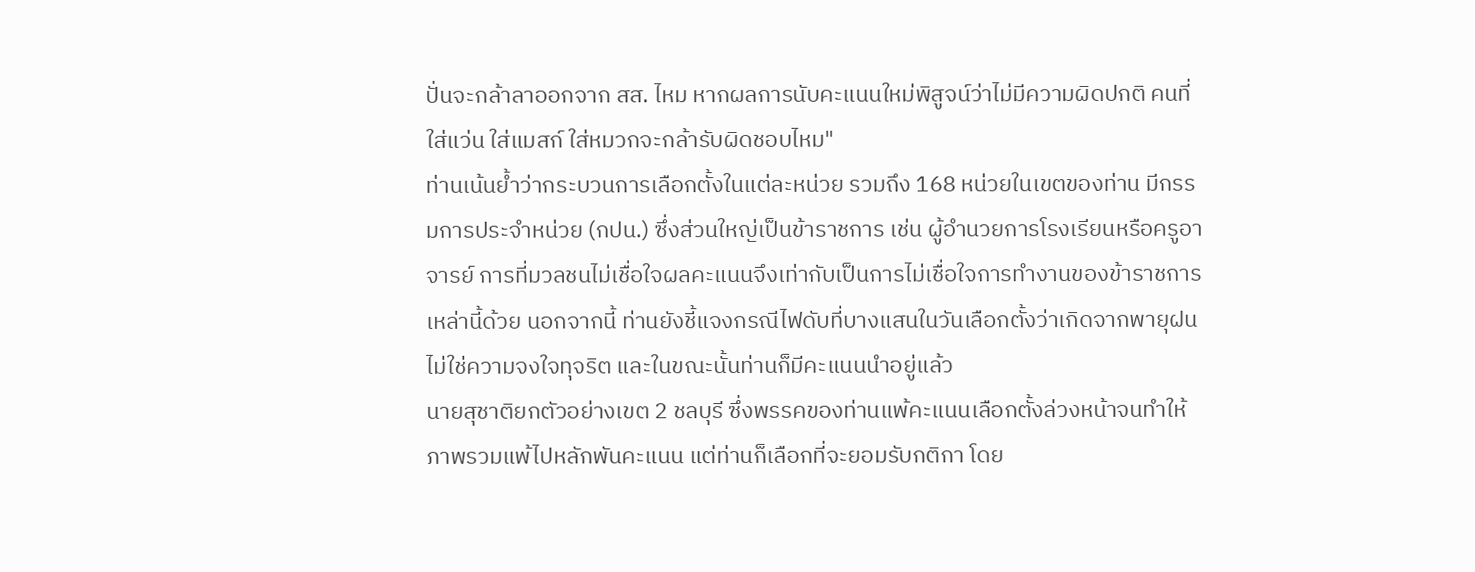ปั่นจะกล้าลาออกจาก สส. ไหม หากผลการนับคะแนนใหม่พิสูจน์ว่าไม่มีความผิดปกติ คนที่ใส่แว่น ใส่แมสก์ ใส่หมวกจะกล้ารับผิดชอบไหม"
ท่านเน้นย้ำว่ากระบวนการเลือกตั้งในแต่ละหน่วย รวมถึง 168 หน่วยในเขตของท่าน มีกรรมการประจำหน่วย (กปน.) ซึ่งส่วนใหญ่เป็นข้าราชการ เช่น ผู้อำนวยการโรงเรียนหรือครูอาจารย์ การที่มวลชนไม่เชื่อใจผลคะแนนจึงเท่ากับเป็นการไม่เชื่อใจการทำงานของข้าราชการเหล่านี้ด้วย นอกจากนี้ ท่านยังชี้แจงกรณีไฟดับที่บางแสนในวันเลือกตั้งว่าเกิดจากพายุฝน ไม่ใช่ความจงใจทุจริต และในขณะนั้นท่านก็มีคะแนนนำอยู่แล้ว
นายสุชาติยกตัวอย่างเขต 2 ชลบุรี ซึ่งพรรคของท่านแพ้คะแนนเลือกตั้งล่วงหน้าจนทำให้ภาพรวมแพ้ไปหลักพันคะแนน แต่ท่านก็เลือกที่จะยอมรับกติกา โดย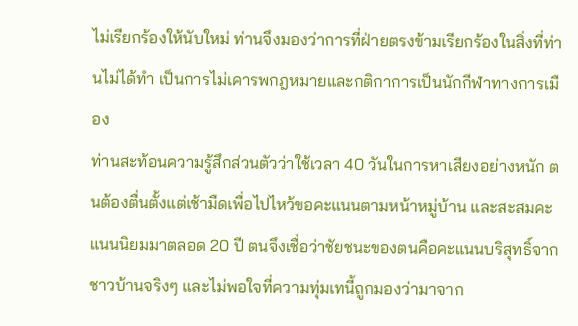ไม่เรียกร้องให้นับใหม่ ท่านจึงมองว่าการที่ฝ่ายตรงข้ามเรียกร้องในสิ่งที่ท่านไม่ได้ทำ เป็นการไม่เคารพกฎหมายและกติกาการเป็นนักกีฬาทางการเมือง
ท่านสะท้อนความรู้สึกส่วนตัวว่าใช้เวลา 40 วันในการหาเสียงอย่างหนัก ตนต้องตื่นตั้งแต่เช้ามืดเพื่อไปไหว้ขอคะแนนตามหน้าหมู่บ้าน และสะสมคะแนนนิยมมาตลอด 20 ปี ตนจึงเชื่อว่าชัยชนะของตนคือคะแนนบริสุทธิ์จากชาวบ้านจริงๆ และไม่พอใจที่ความทุ่มเทนี้ถูกมองว่ามาจาก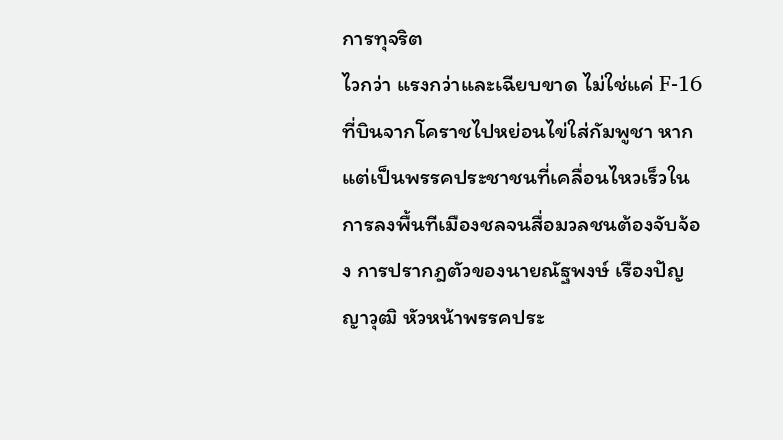การทุจริต
ไวกว่า แรงกว่าและเฉียบขาด ไม่ใช่แค่ F-16 ที่บินจากโคราชไปหย่อนไข่ใส่กัมพูชา หากแต่เป็นพรรคประชาชนที่เคลื่อนไหวเร็วในการลงพื้นทีเมืองชลจนสื่อมวลชนต้องจับจ้อง การปรากฎตัวของนายณัฐพงษ์ เรืองปัญญาวุฒิ หัวหน้าพรรคประ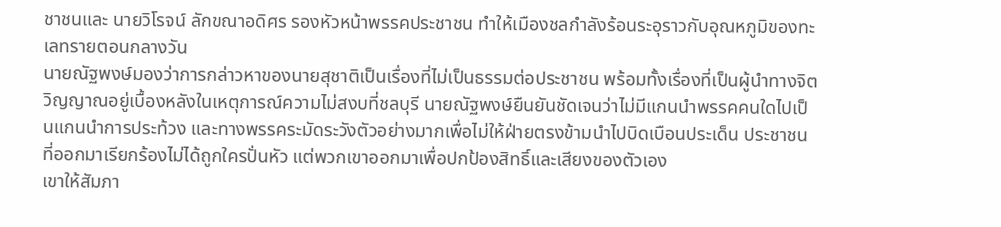ชาชนและ นายวิโรจน์ ลักขณาอดิศร รองหัวหน้าพรรคประชาชน ทำให้เมืองชลกำลังร้อนระอุราวกับอุณหภูมิของทะเลทรายตอนกลางวัน
นายณัฐพงษ์มองว่าการกล่าวหาของนายสุชาติเป็นเรื่องที่ไม่เป็นธรรมต่อประชาชน พร้อมทั้งเรื่องที่เป็นผู้นำทางจิตวิญญาณอยู่เบื้องหลังในเหตุการณ์ความไม่สงบที่ชลบุรี นายณัฐพงษ์ยืนยันชัดเจนว่าไม่มีแกนนำพรรคคนใดไปเป็นแกนนำการประท้วง และทางพรรคระมัดระวังตัวอย่างมากเพื่อไม่ให้ฝ่ายตรงข้ามนำไปบิดเบือนประเด็น ประชาชนที่ออกมาเรียกร้องไม่ได้ถูกใครปั่นหัว แต่พวกเขาออกมาเพื่อปกป้องสิทธิ์และเสียงของตัวเอง
เขาให้สัมภา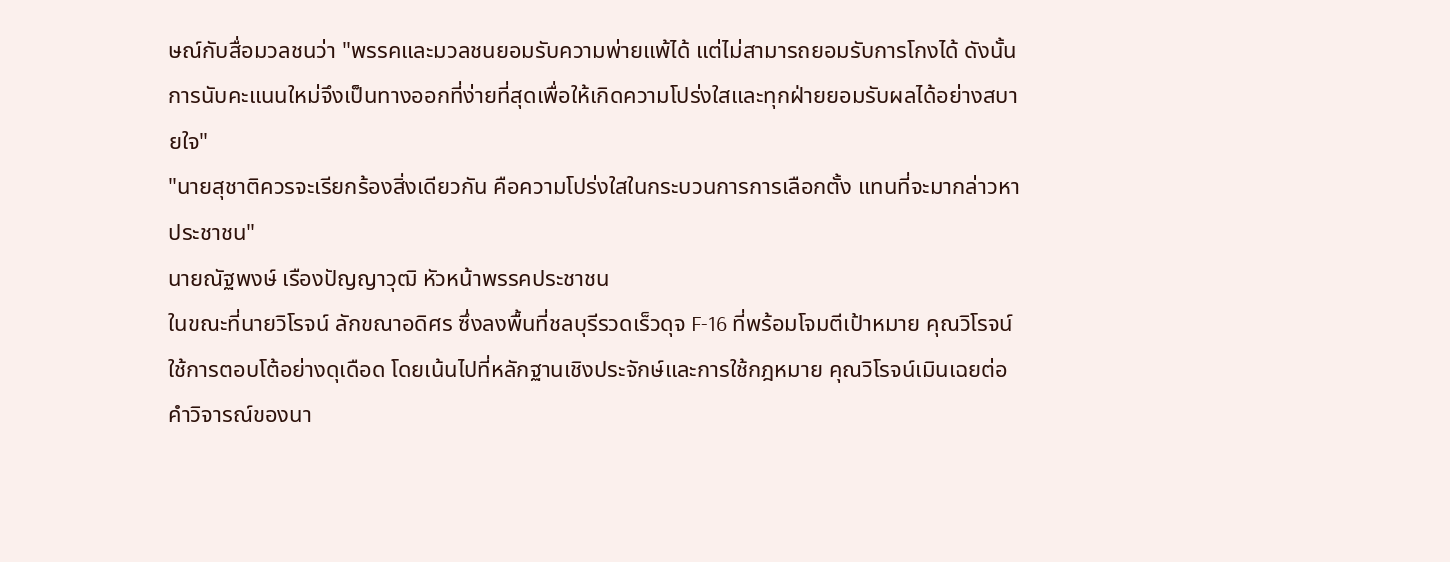ษณ์กับสื่อมวลชนว่า "พรรคและมวลชนยอมรับความพ่ายแพ้ได้ แต่ไม่สามารถยอมรับการโกงได้ ดังนั้นการนับคะแนนใหม่จึงเป็นทางออกที่ง่ายที่สุดเพื่อให้เกิดความโปร่งใสและทุกฝ่ายยอมรับผลได้อย่างสบายใจ"
"นายสุชาติควรจะเรียกร้องสิ่งเดียวกัน คือความโปร่งใสในกระบวนการการเลือกตั้ง แทนที่จะมากล่าวหาประชาชน"
นายณัฐพงษ์ เรืองปัญญาวุฒิ หัวหน้าพรรคประชาชน
ในขณะที่นายวิโรจน์ ลักขณาอดิศร ซึ่งลงพื้นที่ชลบุรีรวดเร็วดุจ F-16 ที่พร้อมโจมตีเป้าหมาย คุณวิโรจน์ใช้การตอบโต้อย่างดุเดือด โดยเน้นไปที่หลักฐานเชิงประจักษ์และการใช้กฎหมาย คุณวิโรจน์เมินเฉยต่อคำวิจารณ์ของนา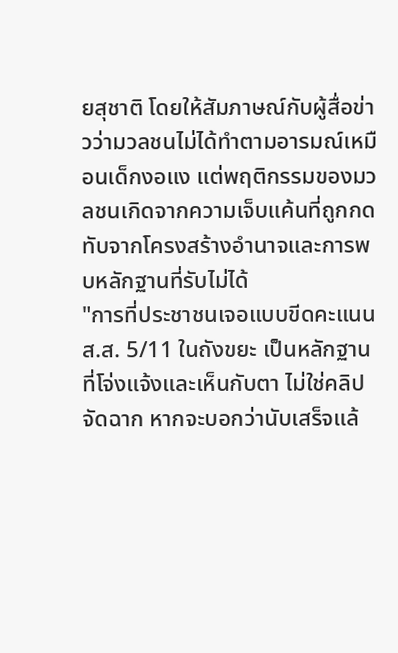ยสุชาติ โดยให้สัมภาษณ์กับผู้สื่อข่าวว่ามวลชนไม่ได้ทำตามอารมณ์เหมือนเด็กงอแง แต่พฤติกรรมของมวลชนเกิดจากความเจ็บแค้นที่ถูกกดทับจากโครงสร้างอำนาจและการพบหลักฐานที่รับไม่ได้
"การที่ประชาชนเจอแบบขีดคะแนน ส.ส. 5/11 ในถังขยะ เป็นหลักฐานที่โจ่งแจ้งและเห็นกับตา ไม่ใช่คลิปจัดฉาก หากจะบอกว่านับเสร็จแล้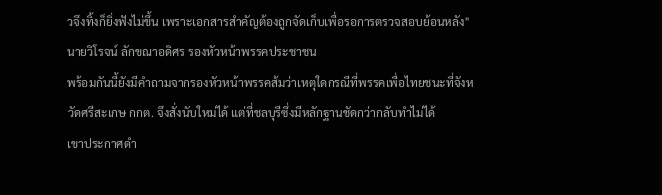วจึงทิ้งก็ยิ่งฟังไม่ขึ้น เพราะเอกสารสำคัญต้องถูกจัดเก็บเพื่อรอการตรวจสอบย้อนหลัง"
นายวิโรจน์ ลักขณาอดิศร รองหัวหน้าพรรคประชาชน
พร้อมกันนี้ยังมีคำถามจากรองหัวหน้าพรรคส้มว่าเหตุใดกรณีที่พรรคเพื่อไทยชนะที่จังหวัดศรีสะเกษ กกต. จึงสั่งนับใหม่ได้ แต่ที่ชลบุรีซึ่งมีหลักฐานชัดกว่ากลับทำไม่ได้
เขาประกาศดำ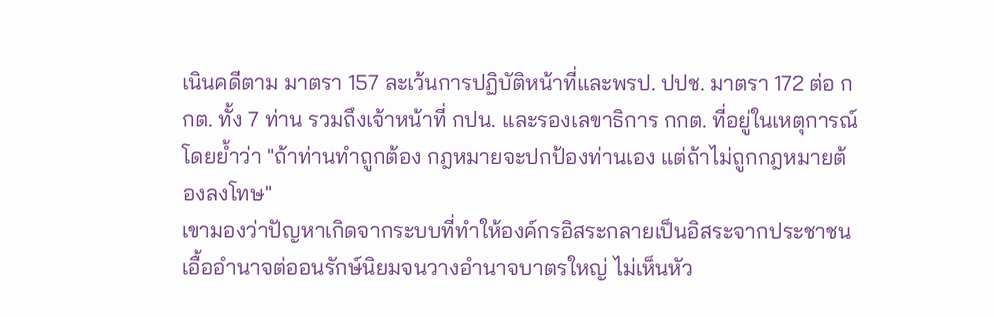เนินคดีตาม มาตรา 157 ละเว้นการปฏิบัติหน้าที่และพรป. ปปช. มาตรา 172 ต่อ กกต. ทั้ง 7 ท่าน รวมถึงเจ้าหน้าที่ กปน. และรองเลขาธิการ กกต. ที่อยู่ในเหตุการณ์ โดยย้ำว่า "ถ้าท่านทำถูกต้อง กฎหมายจะปกป้องท่านเอง แต่ถ้าไม่ถูกกฎหมายต้องลงโทษ"
เขามองว่าปัญหาเกิดจากระบบที่ทำให้องค์กรอิสระกลายเป็นอิสระจากประชาชน เอื้ออำนาจต่ออนรักษ์นิยมจนวางอำนาจบาตรใหญ่ ไม่เห็นหัว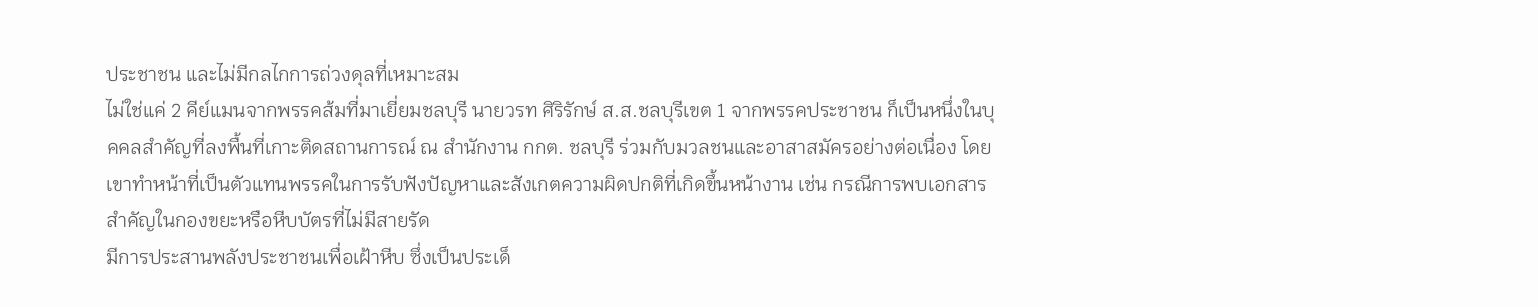ประชาชน และไม่มีกลไกการถ่วงดุลที่เหมาะสม
ไม่ใช่แค่ 2 คีย์แมนจากพรรคส้มที่มาเยี่ยมชลบุรี นายวรท ศิริรักษ์ ส.ส.ชลบุรีเขต 1 จากพรรคประชาชน ก็เป็นหนึ่งในบุคคลสำคัญที่ลงพื้นที่เกาะติดสถานการณ์ ณ สำนักงาน กกต. ชลบุรี ร่วมกับมวลชนและอาสาสมัครอย่างต่อเนื่อง โดยเขาทำหน้าที่เป็นตัวแทนพรรคในการรับฟังปัญหาและสังเกตความผิดปกติที่เกิดขึ้นหน้างาน เช่น กรณีการพบเอกสารสำคัญในกองขยะหรือหีบบัตรที่ไม่มีสายรัด
มีการประสานพลังประชาชนเพื่อเฝ้าหีบ ซึ่งเป็นประเด็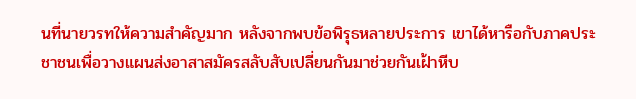นที่นายวรทให้ความสำคัญมาก หลังจากพบข้อพิรุธหลายประการ เขาได้หารือกับภาคประชาชนเพื่อวางแผนส่งอาสาสมัครสลับสับเปลี่ยนกันมาช่วยกันเฝ้าหีบ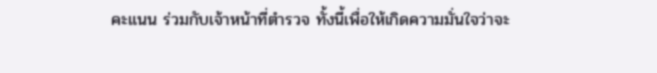คะแนน ร่วมกับเจ้าหน้าที่ตำรวจ ทั้งนี้เพื่อให้เกิดความมั่นใจว่าจะ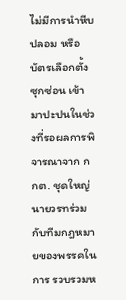ไม่มีการนำหีบปลอม หรือบัตรเลือกตั้งซุกซ่อน เข้ามาปะปนในช่วงที่รอผลการพิจารณาจาก กกต. ชุดใหญ่
นายวรทร่วมกับทีมกฎหมายของพรรคในการ รวบรวมห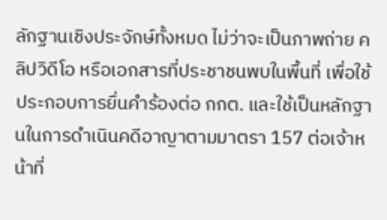ลักฐานเชิงประจักษ์ทั้งหมด ไม่ว่าจะเป็นภาพถ่าย คลิปวิดีโอ หรือเอกสารที่ประชาชนพบในพื้นที่ เพื่อใช้ประกอบการยื่นคำร้องต่อ กกต. และใช้เป็นหลักฐานในการดำเนินคดีอาญาตามมาตรา 157 ต่อเจ้าหน้าที่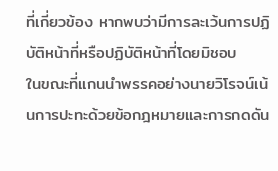ที่เกี่ยวข้อง หากพบว่ามีการละเว้นการปฏิบัติหน้าที่หรือปฏิบัติหน้าที่โดยมิชอบ
ในขณะที่แกนนำพรรคอย่างนายวิโรจน์เน้นการปะทะด้วยข้อกฎหมายและการกดดัน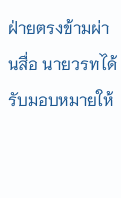ฝ่ายตรงข้ามผ่านสื่อ นายวรทได้รับมอบหมายให้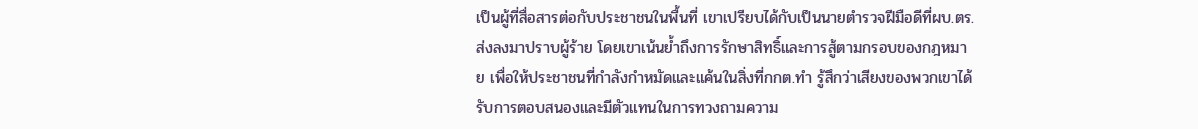เป็นผู้ที่สื่อสารต่อกับประชาชนในพื้นที่ เขาเปรียบได้กับเป็นนายตำรวจฝีมือดีที่ผบ.ตร.ส่งลงมาปราบผู้ร้าย โดยเขาเน้นย้ำถึงการรักษาสิทธิ์และการสู้ตามกรอบของกฎหมาย เพื่อให้ประชาชนที่กำลังกำหมัดและแค้นในสิ่งที่กกต.ทำ รู้สึกว่าเสียงของพวกเขาได้รับการตอบสนองและมีตัวแทนในการทวงถามความ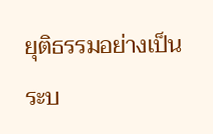ยุติธรรมอย่างเป็นระบ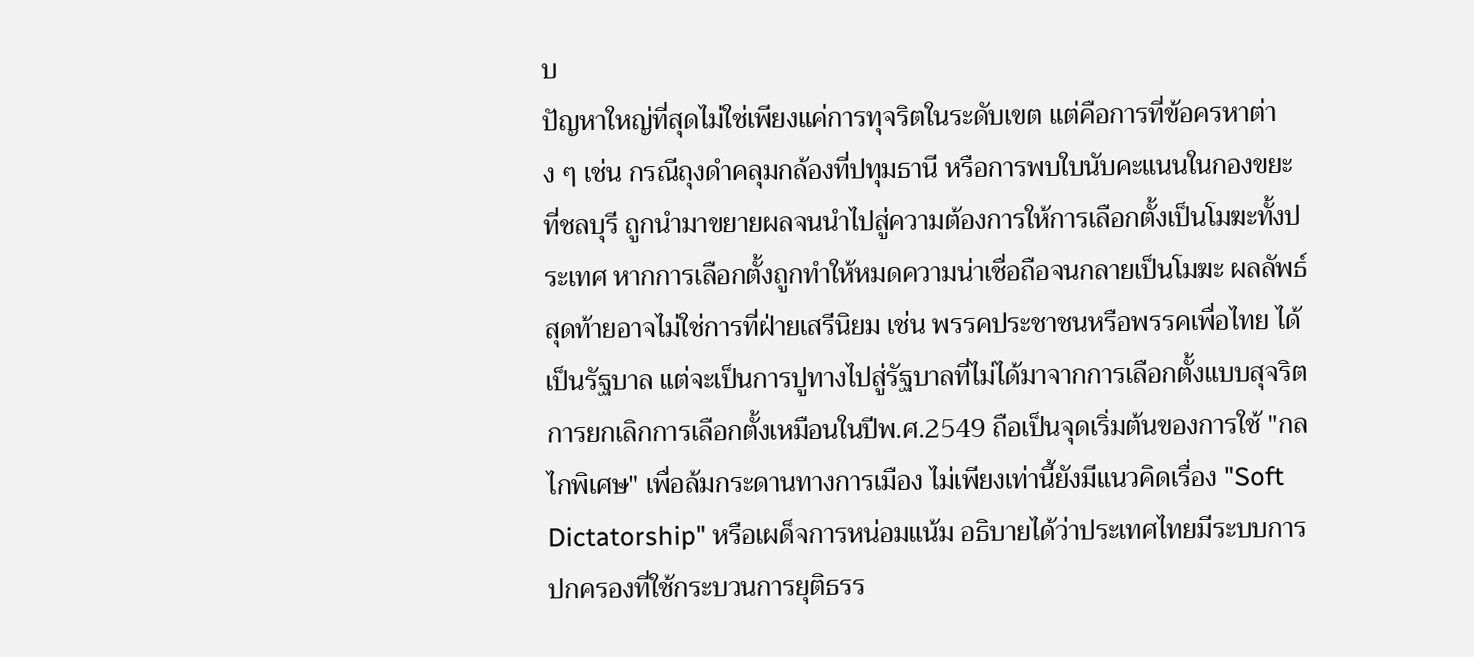บ
ปัญหาใหญ่ที่สุดไม่ใช่เพียงแค่การทุจริตในระดับเขต แต่คือการที่ข้อครหาต่าง ๆ เช่น กรณีถุงดำคลุมกล้องที่ปทุมธานี หรือการพบใบนับคะแนนในกองขยะที่ชลบุรี ถูกนำมาขยายผลจนนำไปสู่ความต้องการให้การเลือกตั้งเป็นโมฆะทั้งประเทศ หากการเลือกตั้งถูกทำให้หมดความน่าเชื่อถือจนกลายเป็นโมฆะ ผลลัพธ์สุดท้ายอาจไม่ใช่การที่ฝ่ายเสรีนิยม เช่น พรรคประชาชนหรือพรรคเพื่อไทย ได้เป็นรัฐบาล แต่จะเป็นการปูทางไปสู่รัฐบาลที่ไม่ได้มาจากการเลือกตั้งแบบสุจริต
การยกเลิกการเลือกตั้งเหมือนในปีพ.ศ.2549 ถือเป็นจุดเริ่มต้นของการใช้ "กลไกพิเศษ" เพื่อล้มกระดานทางการเมือง ไม่เพียงเท่านี้ยังมีแนวคิดเรื่อง "Soft Dictatorship" หรือเผด็จการหน่อมแน้ม อธิบายได้ว่าประเทศไทยมีระบบการปกครองที่ใช้กระบวนการยุติธรร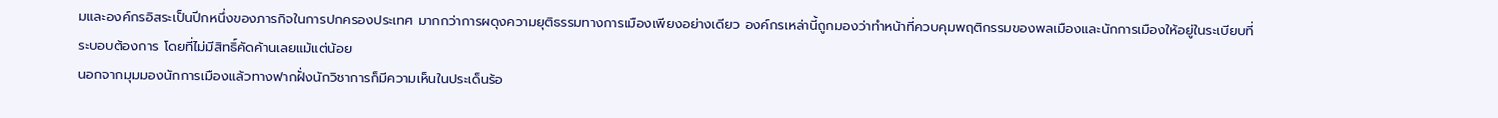มและองค์กรอิสระเป็นปีกหนึ่งของภารกิจในการปกครองประเทศ มากกว่าการผดุงความยุติธรรมทางการเมืองเพียงอย่างเดียว องค์กรเหล่านี้ถูกมองว่าทำหน้าที่ควบคุมพฤติกรรมของพลเมืองและนักการเมืองให้อยู่ในระเบียบที่ระบอบต้องการ โดยที่ไม่มีสิทธิ์คัดค้านเลยแม้แต่น้อย
นอกจากมุมมองนักการเมืองแล้วทางฟากฝั่งนักวิชาการก็มีความเห็นในประเด็นร้อ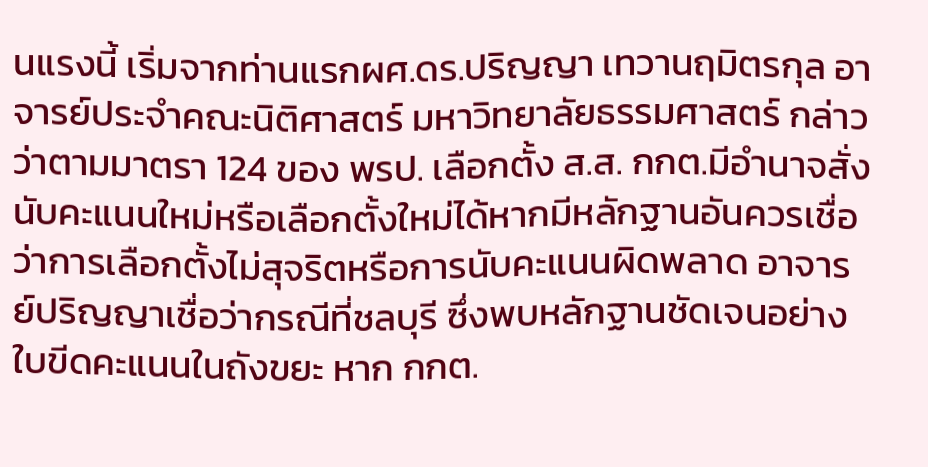นแรงนี้ เริ่มจากท่านแรกผศ.ดร.ปริญญา เทวานฤมิตรกุล อาจารย์ประจำคณะนิติศาสตร์ มหาวิทยาลัยธรรมศาสตร์ กล่าวว่าตามมาตรา 124 ของ พรป. เลือกตั้ง ส.ส. กกต.มีอำนาจสั่งนับคะแนนใหม่หรือเลือกตั้งใหม่ได้หากมีหลักฐานอันควรเชื่อว่าการเลือกตั้งไม่สุจริตหรือการนับคะแนนผิดพลาด อาจารย์ปริญญาเชื่อว่ากรณีที่ชลบุรี ซึ่งพบหลักฐานชัดเจนอย่างใบขีดคะแนนในถังขยะ หาก กกต.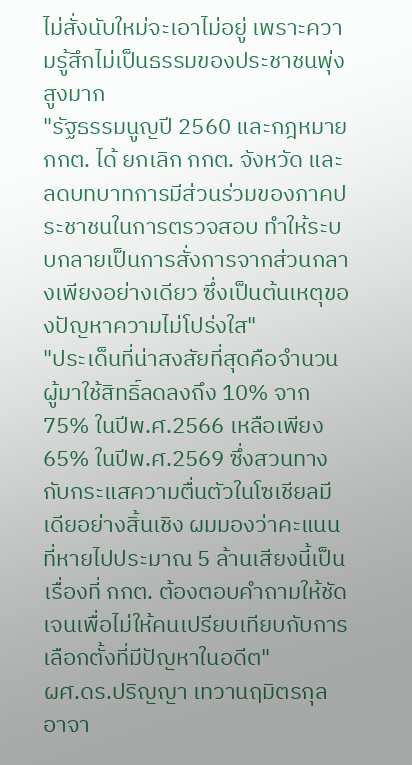ไม่สั่งนับใหม่จะเอาไม่อยู่ เพราะความรู้สึกไม่เป็นธรรมของประชาชนพุ่งสูงมาก
"รัฐธรรมนูญปี 2560 และกฎหมาย กกต. ได้ ยกเลิก กกต. จังหวัด และลดบทบาทการมีส่วนร่วมของภาคประชาชนในการตรวจสอบ ทำให้ระบบกลายเป็นการสั่งการจากส่วนกลางเพียงอย่างเดียว ซึ่งเป็นต้นเหตุของปัญหาความไม่โปร่งใส"
"ประเด็นที่น่าสงสัยที่สุดคือจำนวนผู้มาใช้สิทธิ์ลดลงถึง 10% จาก 75% ในปีพ.ศ.2566 เหลือเพียง 65% ในปีพ.ศ.2569 ซึ่งสวนทางกับกระแสความตื่นตัวในโซเชียลมีเดียอย่างสิ้นเชิง ผมมองว่าคะแนนที่หายไปประมาณ 5 ล้านเสียงนี้เป็นเรื่องที่ กกต. ต้องตอบคำถามให้ชัดเจนเพื่อไม่ให้คนเปรียบเทียบกับการเลือกตั้งที่มีปัญหาในอดีต"
ผศ.ดร.ปริญญา เทวานฤมิตรกุล อาจา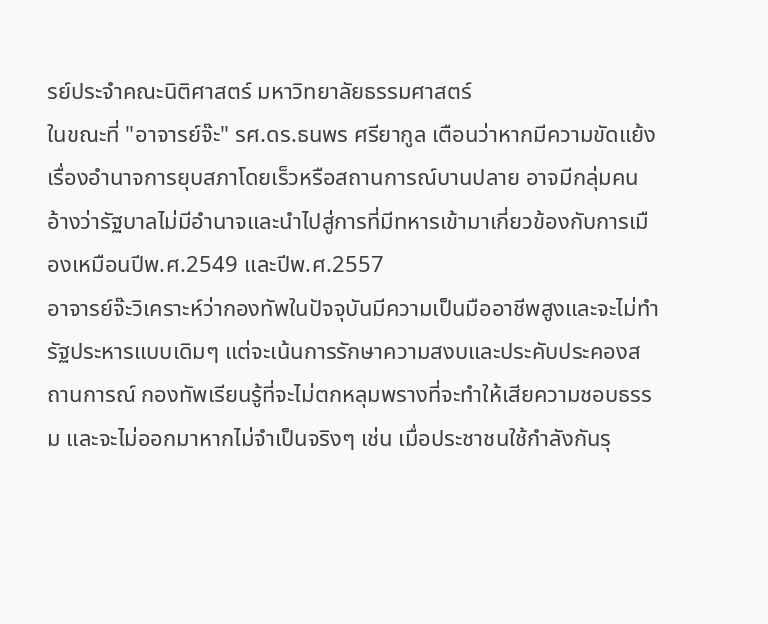รย์ประจำคณะนิติศาสตร์ มหาวิทยาลัยธรรมศาสตร์
ในขณะที่ "อาจารย์จ๊ะ" รศ.ดร.ธนพร ศรียากูล เตือนว่าหากมีความขัดแย้งเรื่องอำนาจการยุบสภาโดยเร็วหรือสถานการณ์บานปลาย อาจมีกลุ่มคนอ้างว่ารัฐบาลไม่มีอำนาจและนำไปสู่การที่มีทหารเข้ามาเกี่ยวข้องกับการเมืองเหมือนปีพ.ศ.2549 และปีพ.ศ.2557
อาจารย์จ๊ะวิเคราะห์ว่ากองทัพในปัจจุบันมีความเป็นมืออาชีพสูงและจะไม่ทำรัฐประหารแบบเดิมๆ แต่จะเน้นการรักษาความสงบและประคับประคองสถานการณ์ กองทัพเรียนรู้ที่จะไม่ตกหลุมพรางที่จะทำให้เสียความชอบธรรม และจะไม่ออกมาหากไม่จำเป็นจริงๆ เช่น เมื่อประชาชนใช้กำลังกันรุ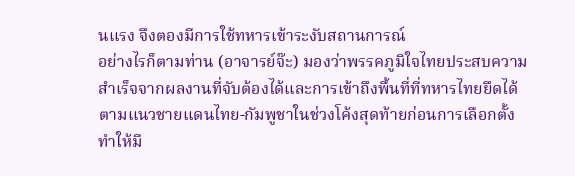นแรง จึงตองมีการใช้ทหารเข้าระงับสถานการณ์
อย่างไรก็ตามท่าน (อาจารย์จ๊ะ) มองว่าพรรคภูมิใจไทยประสบความสำเร็จจากผลงานที่จับต้องได้และการเข้าถึงพื้นที่ที่ทหารไทยยึดได้ตามแนวชายแดนไทย-กัมพูชาในช่วงโค้งสุดท้ายก่อนการเลือกตั้งทำให้มี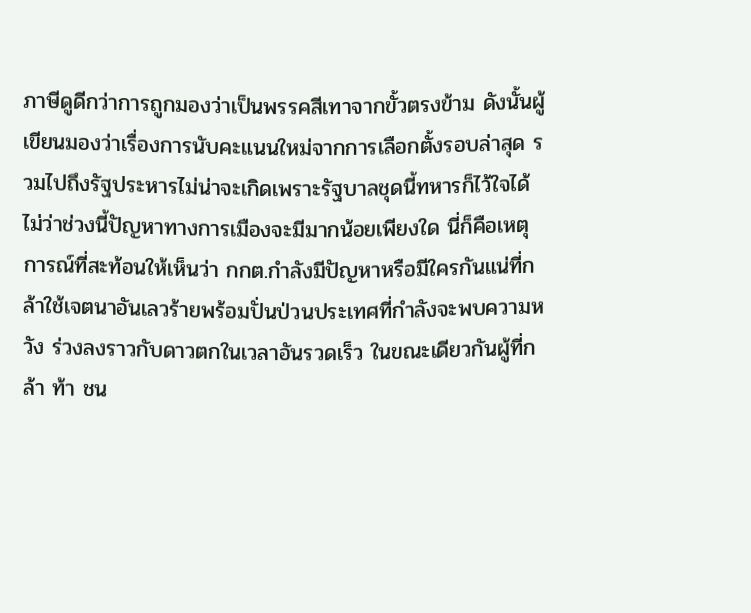ภาษีดูดีกว่าการถูกมองว่าเป็นพรรคสีเทาจากขั้วตรงข้าม ดังนั้นผู้เขียนมองว่าเรื่องการนับคะแนนใหม่จากการเลือกตั้งรอบล่าสุด รวมไปถึงรัฐประหารไม่น่าจะเกิดเพราะรัฐบาลชุดนี้ทหารก็ไว้ใจได้
ไม่ว่าช่วงนี้ปัญหาทางการเมืองจะมีมากน้อยเพียงใด นี่ก็คือเหตุการณ์ที่สะท้อนให้เห็นว่า กกต.กำลังมีปัญหาหรือมีใครกันแน่ที่กล้าใช้เจตนาอันเลวร้ายพร้อมปั่นป่วนประเทศที่กำลังจะพบความหวัง ร่วงลงราวกับดาวตกในเวลาอันรวดเร็ว ในขณะเดียวกันผู้ที่กล้า ท้า ชน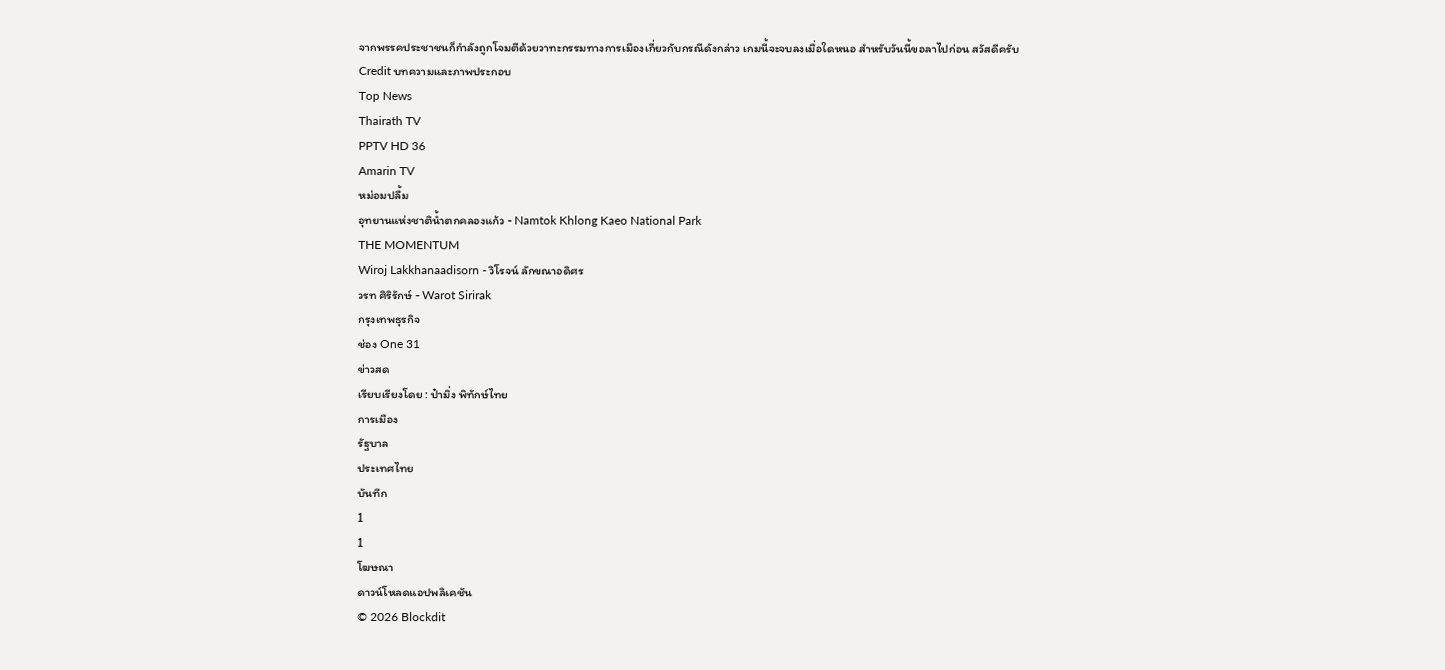จากพรรคประชาชนก็กำลังถูกโจมตีด้วยวาทะกรรมทางการเมืองเกี่ยวกับกรณีดังกล่าว เกมนี้จะจบลงเมื่อใดหนอ สำหรับวันนี้ขอลาไปก่อน สวัสดีครับ
Credit บทความและภาพประกอบ
Top News
Thairath TV
PPTV HD 36
Amarin TV
หม่อมปลื้ม
อุทยานแห่งชาติน้ำตกคลองแก้ว - Namtok Khlong Kaeo National Park
THE MOMENTUM
Wiroj Lakkhanaadisorn - วิโรจน์ ลักขณาอดิศร
วรท ศิริรักษ์ - Warot Sirirak
กรุงเทพธุรกิจ
ช่อง One 31
ข่าวสด
เรียบเรียงโดย : ป๋ามิ่ง พิทักษ์ไทย
การเมือง
รัฐบาล
ประเทศไทย
บันทึก
1
1
โฆษณา
ดาวน์โหลดแอปพลิเคชัน
© 2026 Blockdit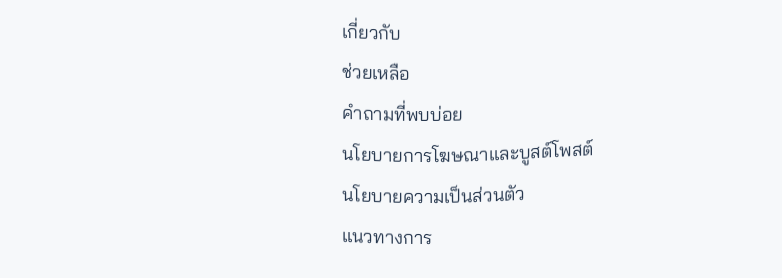เกี่ยวกับ
ช่วยเหลือ
คำถามที่พบบ่อย
นโยบายการโฆษณาและบูสต์โพสต์
นโยบายความเป็นส่วนตัว
แนวทางการ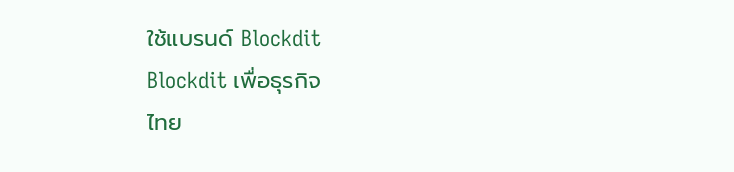ใช้แบรนด์ Blockdit
Blockdit เพื่อธุรกิจ
ไทย